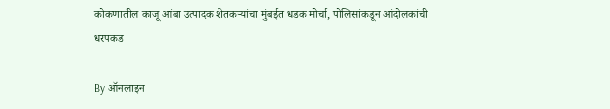कोकणातील काजू आंबा उत्पादक शेतकऱ्यांचा मुंबईत धडक मोर्चा, पोलिसांकडून आंदोलकांची धरपकड

By ऑनलाइन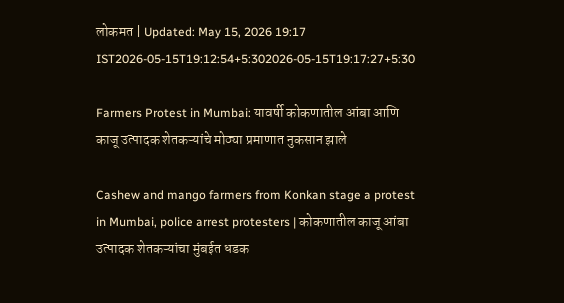लोकमत | Updated: May 15, 2026 19:17 IST2026-05-15T19:12:54+5:302026-05-15T19:17:27+5:30

Farmers Protest in Mumbai: यावर्षी कोकणातील आंबा आणि काजू उत्पादक शेतकऱ्यांचे मोठ्या प्रमाणात नुकसान झाले

Cashew and mango farmers from Konkan stage a protest in Mumbai, police arrest protesters | कोकणातील काजू आंबा उत्पादक शेतकऱ्यांचा मुंबईत धडक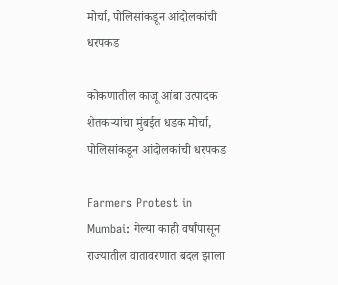मोर्चा, पोलिसांकडून आंदोलकांची धरपकड

कोकणातील काजू आंबा उत्पादक शेतकऱ्यांचा मुंबईत धडक मोर्चा, पोलिसांकडून आंदोलकांची धरपकड

Farmers Protest in Mumbai: गेल्या काही वर्षांपासून राज्यातील वातावरणात बदल झाला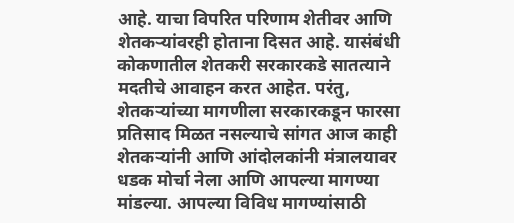आहे. याचा विपरित परिणाम शेतीवर आणि शेतकऱ्यांवरही होताना दिसत आहे. यासंबंधी कोकणातील शेतकरी सरकारकडे सातत्याने मदतीचे आवाहन करत आहेत. परंतु, शेतकऱ्यांच्या मागणीला सरकारकडून फारसा प्रतिसाद मिळत नसल्याचे सांगत आज काही शेतकऱ्यांनी आणि आंदोलकांनी मंत्रालयावर धडक मोर्चा नेला आणि आपल्या मागण्या मांडल्या. आपल्या विविध मागण्यांसाठी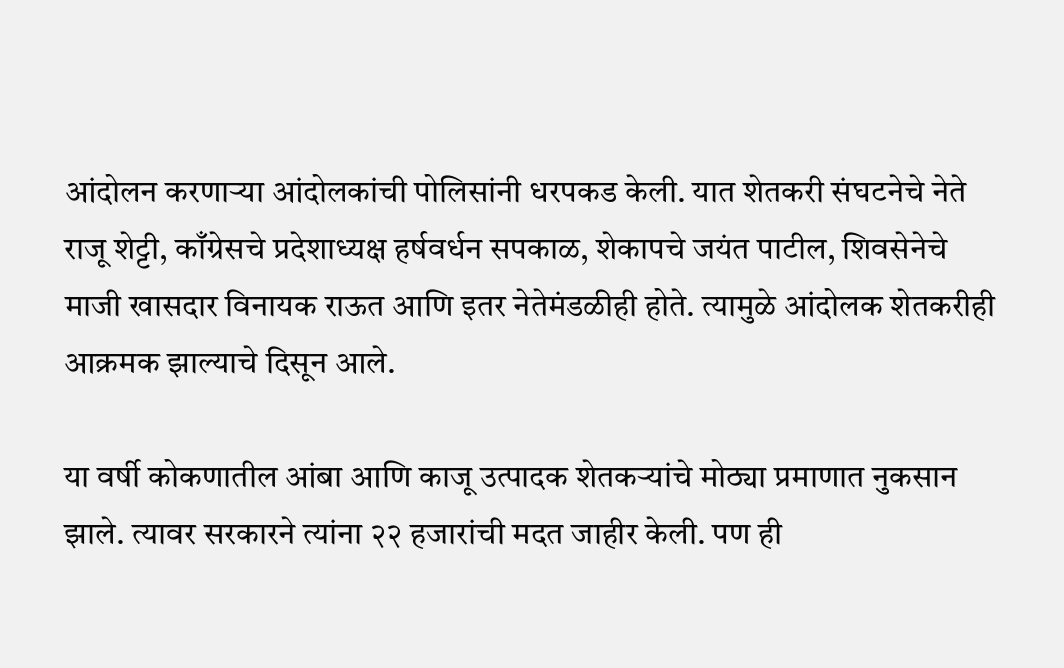आंदोलन करणाऱ्या आंदोलकांची पोलिसांनी धरपकड केली. यात शेतकरी संघटनेचे नेते राजू शेट्टी, काँग्रेसचे प्रदेशाध्यक्ष हर्षवर्धन सपकाळ, शेकापचे जयंत पाटील, शिवसेनेचे माजी खासदार विनायक राऊत आणि इतर नेतेमंडळीही होते. त्यामुळे आंदोलक शेतकरीही आक्रमक झाल्याचे दिसून आले.

या वर्षी कोकणातील आंबा आणि काजू उत्पादक शेतकऱ्यांचे मोठ्या प्रमाणात नुकसान झाले. त्यावर सरकारने त्यांना २२ हजारांची मदत जाहीर केली. पण ही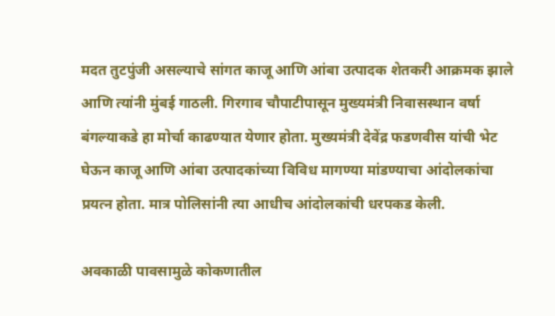मदत तुटपुंजी असल्याचे सांगत काजू आणि आंबा उत्पादक शेतकरी आक्रमक झाले आणि त्यांनी मुंबई गाठली. गिरगाव चौपाटीपासून मुख्यमंत्री निवासस्थान वर्षा बंगल्याकडे हा मोर्चा काढण्यात येणार होता. मुख्यमंत्री देवेंद्र फडणवीस यांची भेट घेऊन काजू आणि आंबा उत्पादकांच्या विविध मागण्या मांडण्याचा आंदोलकांचा प्रयत्न होता. मात्र पोलिसांनी त्या आधीच आंदोलकांची धरपकड केली.

अवकाळी पावसामुळे कोकणातील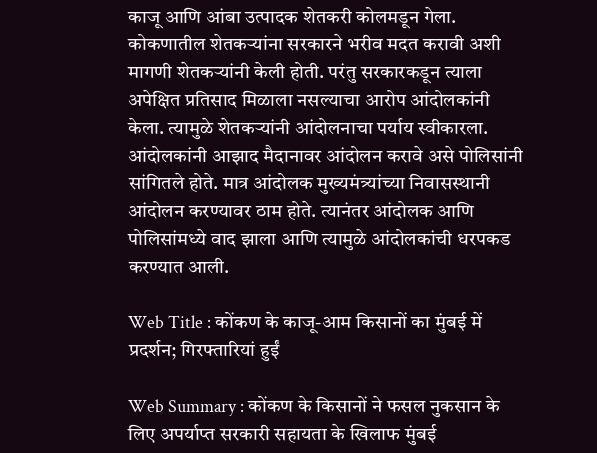काजू आणि आंबा उत्पादक शेतकरी कोलमडून गेला. कोकणातील शेतकऱ्यांना सरकारने भरीव मदत करावी अशी मागणी शेतकऱ्यांनी केली होती. परंतु सरकारकडून त्याला अपेक्षित प्रतिसाद मिळाला नसल्याचा आरोप आंदोलकांनी केला. त्यामुळे शेतकऱ्यांनी आंदोलनाचा पर्याय स्वीकारला. आंदोलकांनी आझाद मैदानावर आंदोलन करावे असे पोलिसांनी सांगितले होते. मात्र आंदोलक मुख्यमंत्र्यांच्या निवासस्थानी आंदोलन करण्यावर ठाम होते. त्यानंतर आंदोलक आणि पोलिसांमध्ये वाद झाला आणि त्यामुळे आंदोलकांची धरपकड करण्यात आली.

Web Title : कोंकण के काजू-आम किसानों का मुंबई में प्रदर्शन; गिरफ्तारियां हुईं

Web Summary : कोंकण के किसानों ने फसल नुकसान के लिए अपर्याप्त सरकारी सहायता के खिलाफ मुंबई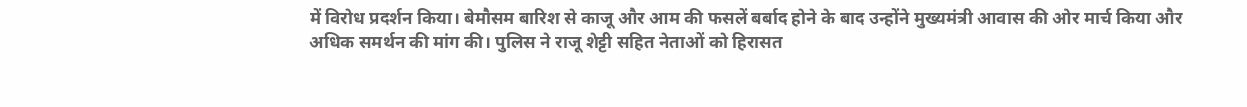में विरोध प्रदर्शन किया। बेमौसम बारिश से काजू और आम की फसलें बर्बाद होने के बाद उन्होंने मुख्यमंत्री आवास की ओर मार्च किया और अधिक समर्थन की मांग की। पुलिस ने राजू शेट्टी सहित नेताओं को हिरासत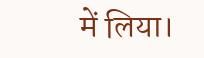में लिया।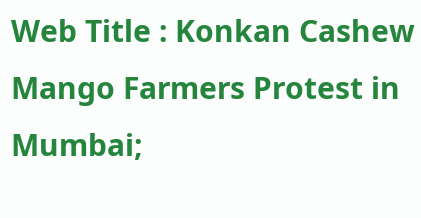Web Title : Konkan Cashew Mango Farmers Protest in Mumbai;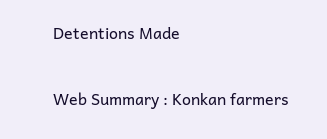Detentions Made

Web Summary : Konkan farmers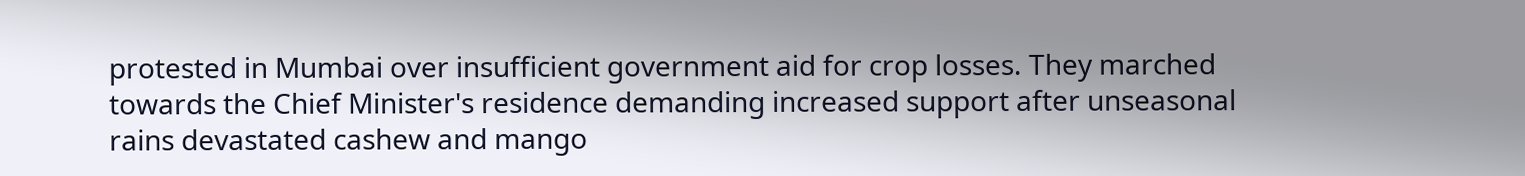protested in Mumbai over insufficient government aid for crop losses. They marched towards the Chief Minister's residence demanding increased support after unseasonal rains devastated cashew and mango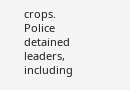crops. Police detained leaders, including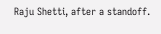Raju Shetti, after a standoff.